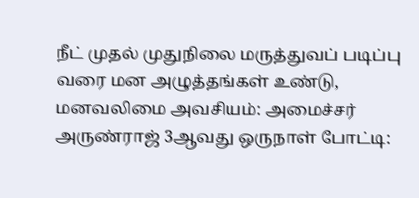நீட் முதல் முதுநிலை மருத்துவப் படிப்பு வரை மன அழுத்தங்கள் உண்டு, மனவலிமை அவசியம்: அமைச்சர் அருண்ராஜ் 3ஆவது ஒருநாள் போட்டி: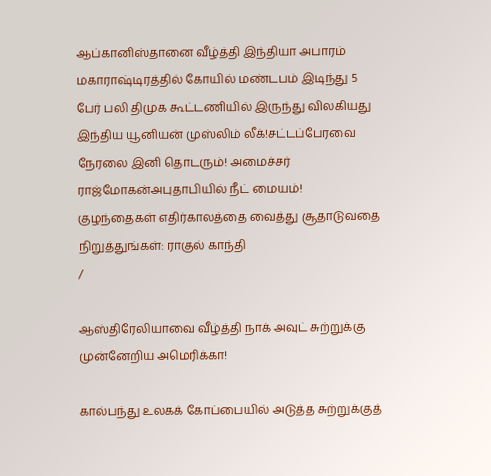ஆப்கானிஸ்தானை வீழ்த்தி இந்தியா அபாரம் மகாராஷ்டிரத்தில் கோயில் மண்டபம் இடிந்து 5 பேர் பலி திமுக கூட்டணியில் இருந்து விலகியது இந்திய யூனியன் முஸ்லிம் லீக்!சட்டப்பேரவை நேரலை இனி தொடரும்! அமைச்சர் ராஜ்மோகன்அபுதாபியில் நீட் மையம்! குழந்தைகள் எதிர்காலத்தை வைத்து சூதாடுவதை நிறுத்துங்கள்: ராகுல் காந்தி
/

ஆஸ்திரேலியாவை வீழ்த்தி நாக் அவுட் சுற்றுக்கு முன்னேறிய அமெரிக்கா!

கால்பந்து உலகக் கோப்பையில் அடுத்த சுற்றுக்குத்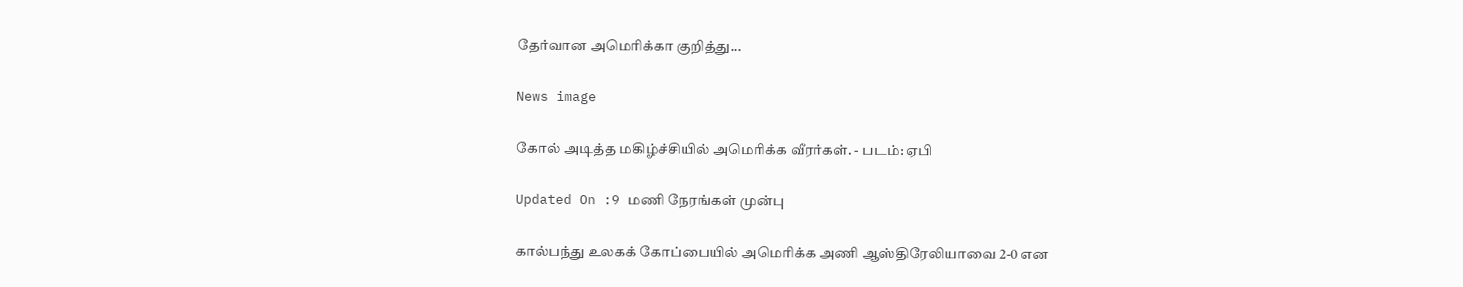தேர்வான அமெரிக்கா குறித்து...

News image

கோல் அடித்த மகிழ்ச்சியில் அமெரிக்க வீரர்கள். - படம்: ஏபி

Updated On :9 மணி நேரங்கள் முன்பு

கால்பந்து உலகக் கோப்பையில் அமெரிக்க அணி ஆஸ்திரேலியாவை 2-0 என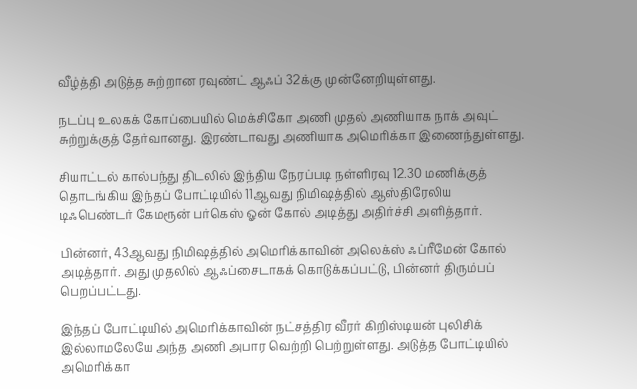வீழ்த்தி அடுத்த சுற்றான ரவுண்ட் ஆஃப் 32க்கு முன்னேறியுள்ளது.

நடப்பு உலகக் கோப்பையில் மெக்சிகோ அணி முதல் அணியாக நாக் அவுட் சுற்றுக்குத் தேர்வானது. இரண்டாவது அணியாக அமெரிக்கா இணைந்துள்ளது.

சியாட்டல் கால்பந்து திடலில் இந்திய நேரப்படி நள்ளிரவு 12.30 மணிக்குத் தொடங்கிய இந்தப் போட்டியில் 11ஆவது நிமிஷத்தில் ஆஸ்திரேலிய டிஃபெண்டர் கேமரூன் பர்கெஸ் ஓன் கோல் அடித்து அதிர்ச்சி அளித்தார்.

பின்னர், 43ஆவது நிமிஷத்தில் அமெரிக்காவின் அலெக்ஸ் ஃப்ரீமேன் கோல் அடித்தார். அது முதலில் ஆஃப்சைடாகக் கொடுக்கப்பட்டு, பின்னர் திரும்பப் பெறப்பட்டது.

இந்தப் போட்டியில் அமெரிக்காவின் நட்சத்திர வீரர் கிறிஸ்டியன் புலிசிக் இல்லாமலேயே அந்த அணி அபார வெற்றி பெற்றுள்ளது. அடுத்த போட்டியில் அமெரிக்கா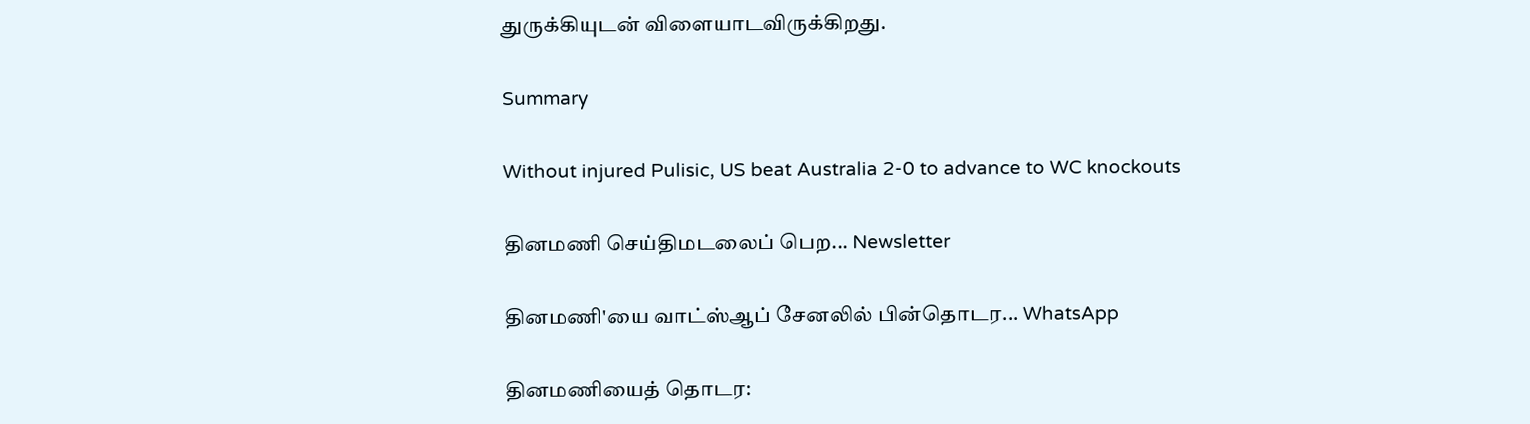துருக்கியுடன் விளையாடவிருக்கிறது.

Summary

Without injured Pulisic, US beat Australia 2-0 to advance to WC knockouts

தினமணி செய்திமடலைப் பெற... Newsletter

தினமணி'யை வாட்ஸ்ஆப் சேனலில் பின்தொடர... WhatsApp

தினமணியைத் தொடர: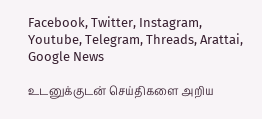Facebook, Twitter, Instagram, Youtube, Telegram, Threads, Arattai, Google News

உடனுக்குடன் செய்திகளை அறிய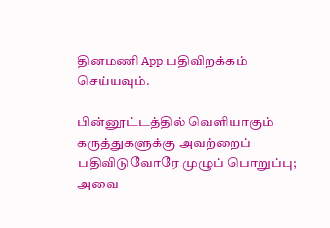தினமணி App பதிவிறக்கம் செய்யவும்.

பின்னூட்டத்தில் வெளியாகும் கருத்துகளுக்கு அவற்றைப் பதிவிடுவோரே முழுப் பொறுப்பு; அவை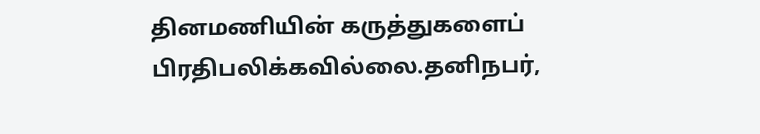தினமணியின் கருத்துகளைப் பிரதிபலிக்கவில்லை.தனிநபர்,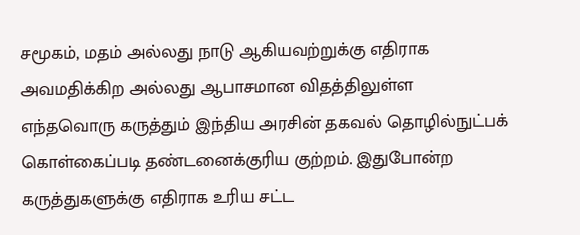சமூகம், மதம் அல்லது நாடு ஆகியவற்றுக்கு எதிராக அவமதிக்கிற அல்லது ஆபாசமான விதத்திலுள்ள எந்தவொரு கருத்தும் இந்திய அரசின் தகவல் தொழில்நுட்பக் கொள்கைப்படி தண்டனைக்குரிய குற்றம். இதுபோன்ற கருத்துகளுக்கு எதிராக உரிய சட்ட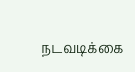நடவடிக்கை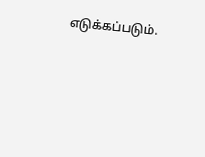எடுக்கப்படும்.